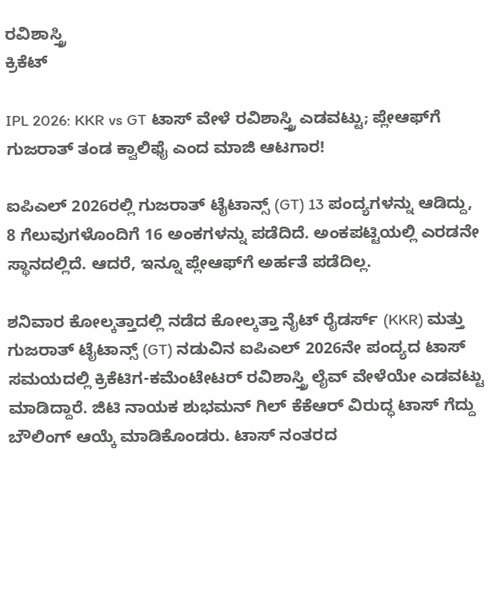ರವಿಶಾಸ್ತ್ರಿ
ಕ್ರಿಕೆಟ್

IPL 2026: KKR vs GT ಟಾಸ್ ವೇಳೆ ರವಿಶಾಸ್ತ್ರಿ ಎಡವಟ್ಟು; ಪ್ಲೇಆಫ್‌ಗೆ ಗುಜರಾತ್ ತಂಡ ಕ್ವಾಲಿಫೈ ಎಂದ ಮಾಜಿ ಆಟಗಾರ!

ಐಪಿಎಲ್ 2026ರಲ್ಲಿ ಗುಜರಾತ್ ಟೈಟಾನ್ಸ್ (GT) 13 ಪಂದ್ಯಗಳನ್ನು ಆಡಿದ್ದು, 8 ಗೆಲುವುಗಳೊಂದಿಗೆ 16 ಅಂಕಗಳನ್ನು ಪಡೆದಿದೆ. ಅಂಕಪಟ್ಟಿಯಲ್ಲಿ ಎರಡನೇ ಸ್ಥಾನದಲ್ಲಿದೆ. ಆದರೆ, ಇನ್ನೂ ಪ್ಲೇಆಫ್‌ಗೆ ಅರ್ಹತೆ ಪಡೆದಿಲ್ಲ.

ಶನಿವಾರ ಕೋಲ್ಕತ್ತಾದಲ್ಲಿ ನಡೆದ ಕೋಲ್ಕತ್ತಾ ನೈಟ್ ರೈಡರ್ಸ್ (KKR) ಮತ್ತು ಗುಜರಾತ್ ಟೈಟಾನ್ಸ್ (GT) ನಡುವಿನ ಐಪಿಎಲ್ 2026ನೇ ಪಂದ್ಯದ ಟಾಸ್ ಸಮಯದಲ್ಲಿ ಕ್ರಿಕೆಟಿಗ-ಕಮೆಂಟೇಟರ್ ರವಿಶಾಸ್ತ್ರಿ ಲೈವ್ ವೇಳೆಯೇ ಎಡವಟ್ಟು ಮಾಡಿದ್ದಾರೆ. ಜಿಟಿ ನಾಯಕ ಶುಭಮನ್ ಗಿಲ್ ಕೆಕೆಆರ್ ವಿರುದ್ಧ ಟಾಸ್ ಗೆದ್ದು ಬೌಲಿಂಗ್ ಆಯ್ಕೆ ಮಾಡಿಕೊಂಡರು. ಟಾಸ್ ನಂತರದ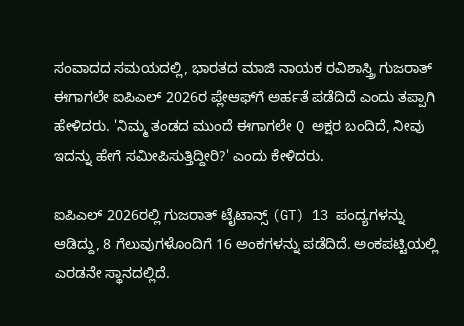ಸಂವಾದದ ಸಮಯದಲ್ಲಿ, ಭಾರತದ ಮಾಜಿ ನಾಯಕ ರವಿಶಾಸ್ತ್ರಿ ಗುಜರಾತ್ ಈಗಾಗಲೇ ಐಪಿಎಲ್ 2026ರ ಪ್ಲೇಆಫ್‌ಗೆ ಅರ್ಹತೆ ಪಡೆದಿದೆ ಎಂದು ತಪ್ಪಾಗಿ ಹೇಳಿದರು. 'ನಿಮ್ಮ ತಂಡದ ಮುಂದೆ ಈಗಾಗಲೇ Q ಅಕ್ಷರ ಬಂದಿದೆ, ನೀವು ಇದನ್ನು ಹೇಗೆ ಸಮೀಪಿಸುತ್ತಿದ್ದೀರಿ?' ಎಂದು ಕೇಳಿದರು.

ಐಪಿಎಲ್ 2026ರಲ್ಲಿ ಗುಜರಾತ್ ಟೈಟಾನ್ಸ್ (GT) 13 ಪಂದ್ಯಗಳನ್ನು ಆಡಿದ್ದು, 8 ಗೆಲುವುಗಳೊಂದಿಗೆ 16 ಅಂಕಗಳನ್ನು ಪಡೆದಿದೆ. ಅಂಕಪಟ್ಟಿಯಲ್ಲಿ ಎರಡನೇ ಸ್ಥಾನದಲ್ಲಿದೆ.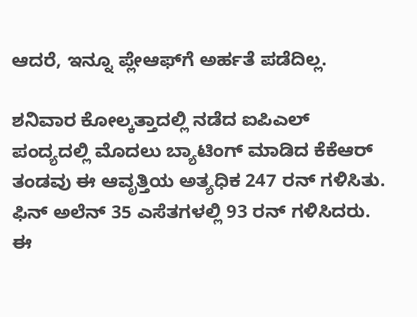ಆದರೆ, ಇನ್ನೂ ಪ್ಲೇಆಫ್‌ಗೆ ಅರ್ಹತೆ ಪಡೆದಿಲ್ಲ.

ಶನಿವಾರ ಕೋಲ್ಕತ್ತಾದಲ್ಲಿ ನಡೆದ ಐಪಿಎಲ್ ಪಂದ್ಯದಲ್ಲಿ ಮೊದಲು ಬ್ಯಾಟಿಂಗ್ ಮಾಡಿದ ಕೆಕೆಆರ್ ತಂಡವು ಈ ಆವೃತ್ತಿಯ ಅತ್ಯಧಿಕ 247 ರನ್ ಗಳಿಸಿತು. ಫಿನ್ ಅಲೆನ್ 35 ಎಸೆತಗಳಲ್ಲಿ 93 ರನ್ ಗಳಿಸಿದರು. ಈ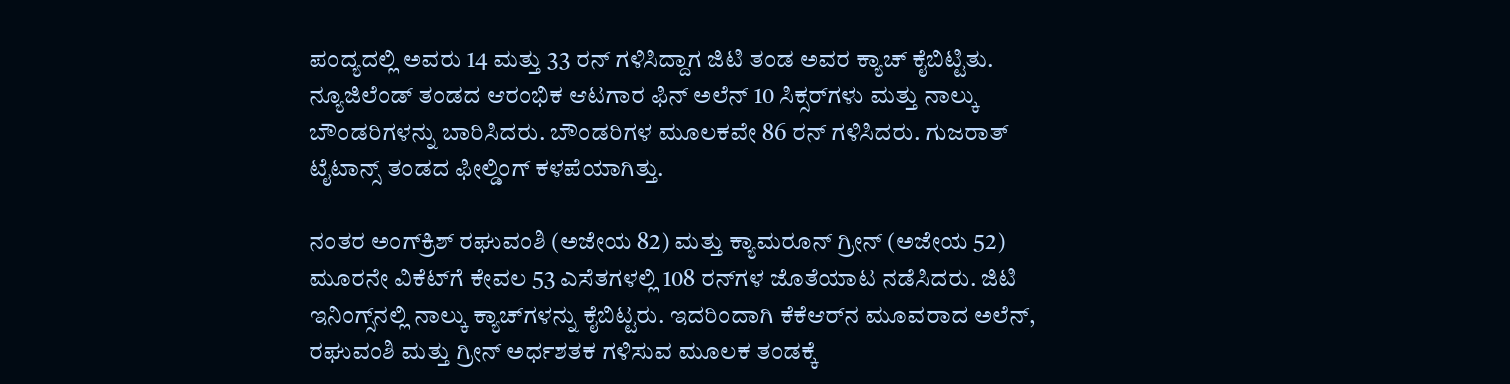ಪಂದ್ಯದಲ್ಲಿ ಅವರು 14 ಮತ್ತು 33 ರನ್ ಗಳಿಸಿದ್ದಾಗ ಜಿಟಿ ತಂಡ ಅವರ ಕ್ಯಾಚ್ ಕೈಬಿಟ್ಟಿತು. ನ್ಯೂಜಿಲೆಂಡ್ ತಂಡದ ಆರಂಭಿಕ ಆಟಗಾರ ಫಿನ್ ಅಲೆನ್ 10 ಸಿಕ್ಸರ್‌ಗಳು ಮತ್ತು ನಾಲ್ಕು ಬೌಂಡರಿಗಳನ್ನು ಬಾರಿಸಿದರು. ಬೌಂಡರಿಗಳ ಮೂಲಕವೇ 86 ರನ್ ಗಳಿಸಿದರು. ಗುಜರಾತ್ ಟೈಟಾನ್ಸ್ ತಂಡದ ಫೀಲ್ಡಿಂಗ್ ಕಳಪೆಯಾಗಿತ್ತು.

ನಂತರ ಅಂಗ್‌ಕ್ರಿಶ್ ರಘುವಂಶಿ (ಅಜೇಯ 82) ಮತ್ತು ಕ್ಯಾಮರೂನ್ ಗ್ರೀನ್ (ಅಜೇಯ 52) ಮೂರನೇ ವಿಕೆಟ್‌ಗೆ ಕೇವಲ 53 ಎಸೆತಗಳಲ್ಲಿ 108 ರನ್‌ಗಳ ಜೊತೆಯಾಟ ನಡೆಸಿದರು. ಜಿಟಿ ಇನಿಂಗ್ಸ್‌ನಲ್ಲಿ ನಾಲ್ಕು ಕ್ಯಾಚ್‌ಗಳನ್ನು ಕೈಬಿಟ್ಟರು. ಇದರಿಂದಾಗಿ ಕೆಕೆಆರ್‌ನ ಮೂವರಾದ ಅಲೆನ್, ರಘುವಂಶಿ ಮತ್ತು ಗ್ರೀನ್ ಅರ್ಧಶತಕ ಗಳಿಸುವ ಮೂಲಕ ತಂಡಕ್ಕೆ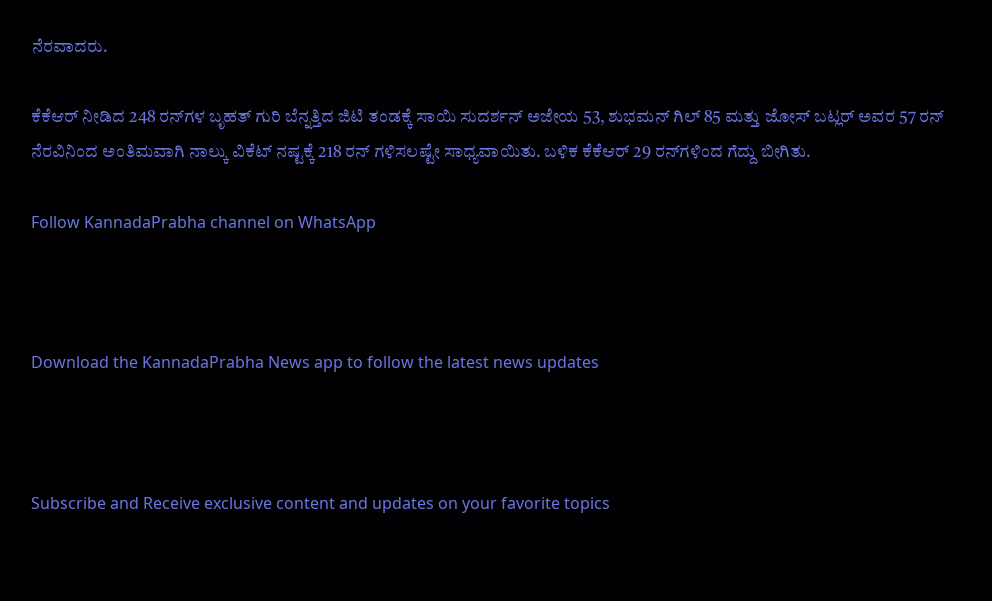ನೆರವಾದರು.

ಕೆಕೆಆರ್ ನೀಡಿದ 248 ರನ್‌ಗಳ ಬೃಹತ್ ಗುರಿ ಬೆನ್ನತ್ತಿದ ಜಿಟಿ ತಂಡಕ್ಕೆ ಸಾಯಿ ಸುದರ್ಶನ್ ಅಜೇಯ 53, ಶುಭಮನ್ ಗಿಲ್ 85 ಮತ್ತು ಜೋಸ್ ಬಟ್ಲರ್ ಅವರ 57 ರನ್ ನೆರವಿನಿಂದ ಅಂತಿಮವಾಗಿ ನಾಲ್ಕು ವಿಕೆಟ್ ನಷ್ಟಕ್ಕೆ 218 ರನ್ ಗಳಿಸಲಷ್ಟೇ ಸಾಧ್ಯವಾಯಿತು. ಬಳಿಕ ಕೆಕೆಆರ್ 29 ರನ್‌ಗಳಿಂದ ಗೆದ್ದು ಬೀಗಿತು.

Follow KannadaPrabha channel on WhatsApp



Download the KannadaPrabha News app to follow the latest news updates



Subscribe and Receive exclusive content and updates on your favorite topics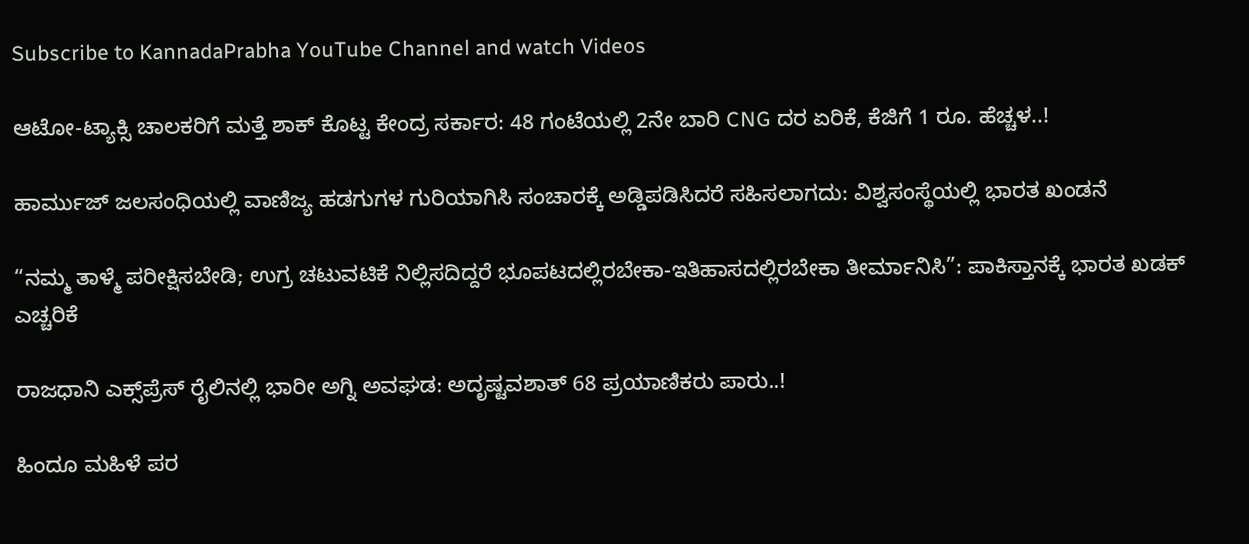Subscribe to KannadaPrabha YouTube Channel and watch Videos

ಆಟೋ-ಟ್ಯಾಕ್ಸಿ ಚಾಲಕರಿಗೆ ಮತ್ತೆ ಶಾಕ್ ಕೊಟ್ಟ ಕೇಂದ್ರ ಸರ್ಕಾರ: 48 ಗಂಟೆಯಲ್ಲಿ 2ನೇ ಬಾರಿ CNG ದರ ಏರಿಕೆ, ಕೆಜಿಗೆ 1 ರೂ. ಹೆಚ್ಚಳ..!

ಹಾರ್ಮುಜ್ ಜಲಸಂಧಿಯಲ್ಲಿ ವಾಣಿಜ್ಯ ಹಡಗುಗಳ ಗುರಿಯಾಗಿಸಿ ಸಂಚಾರಕ್ಕೆ ಅಡ್ಡಿಪಡಿಸಿದರೆ ಸಹಿಸಲಾಗದು: ವಿಶ್ವಸಂಸ್ಥೆಯಲ್ಲಿ ಭಾರತ ಖಂಡನೆ

“ನಮ್ಮ ತಾಳ್ಮೆ ಪರೀಕ್ಷಿಸಬೇಡಿ; ಉಗ್ರ ಚಟುವಟಿಕೆ ನಿಲ್ಲಿಸದಿದ್ದರೆ ಭೂಪಟದಲ್ಲಿರಬೇಕಾ-ಇತಿಹಾಸದಲ್ಲಿರಬೇಕಾ ತೀರ್ಮಾನಿಸಿ”: ಪಾಕಿಸ್ತಾನಕ್ಕೆ ಭಾರತ ಖಡಕ್ ಎಚ್ಚರಿಕೆ

ರಾಜಧಾನಿ ಎಕ್ಸ್‌ಪ್ರೆಸ್‌ ರೈಲಿನಲ್ಲಿ ಭಾರೀ ಅಗ್ನಿ ಅವಘಡ: ಅದೃಷ್ಟವಶಾತ್‌ 68 ಪ್ರಯಾಣಿಕರು ಪಾರು..!

ಹಿಂದೂ ಮಹಿಳೆ ಪರ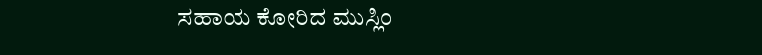ಸಹಾಯ ಕೋರಿದ ಮುಸ್ಲಿಂ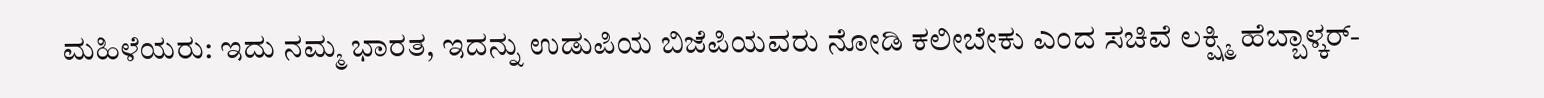ಮಹಿಳೆಯರು: ಇದು ನಮ್ಮ ಭಾರತ, ಇದನ್ನು ಉಡುಪಿಯ ಬಿಜೆಪಿಯವರು ನೋಡಿ ಕಲೀಬೇಕು ಎಂದ ಸಚಿವೆ ಲಕ್ಷ್ಮಿ ಹೆಬ್ಬಾಳ್ಕರ್-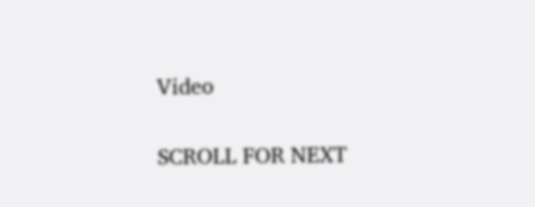Video

SCROLL FOR NEXT